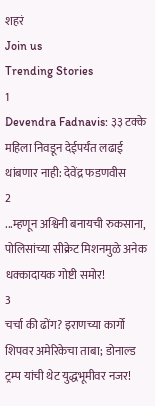शहरं
Join us
Trending Stories
1
Devendra Fadnavis: ३३ टक्के महिला निवडून देईपर्यंत लढाई थांबणार नाही: देवेंद्र फडणवीस
2
...म्हणून अश्विनी बनायची रुकसाना, पोलिसांच्या सीक्रेट मिशनमुळे अनेक धक्कादायक गोष्टी समोर!
3
चर्चा की ढोंग? इराणच्या कार्गो शिपवर अमेरिकेचा ताबा; डोनाल्ड ट्रम्प यांची थेट युद्धभूमीवर नजर!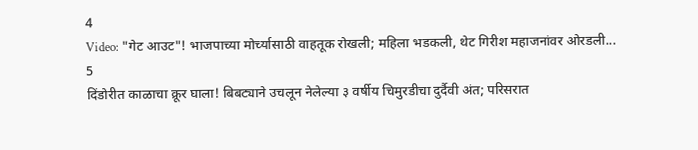4
Video: "गेट आउट"! भाजपाच्या मोर्च्यासाठी वाहतूक रोखली; महिला भडकली, थेट गिरीश महाजनांवर ओरडली...
5
दिंडोरीत काळाचा क्रूर घाला! बिबट्याने उचलून नेलेल्या ३ वर्षीय चिमुरडीचा दुर्दैवी अंत; परिसरात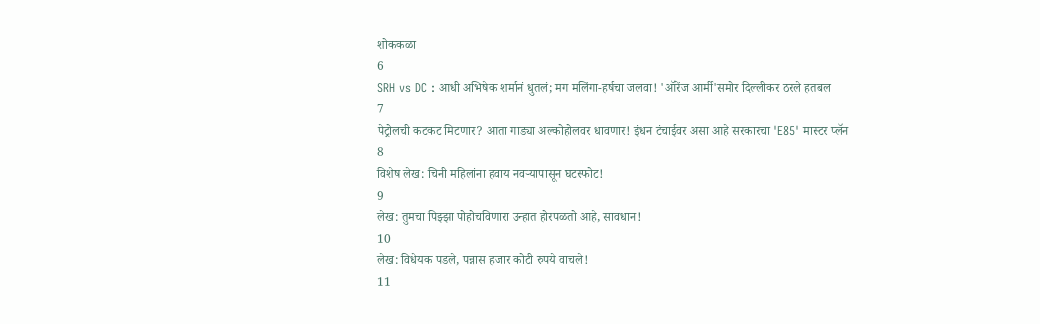शोककळा
6
SRH vs DC : आधी अभिषेक शर्मानं धुतलं; मग मलिंगा-हर्षचा जलवा! 'ऑरेंज आर्मी'समोर दिल्लीकर ठरले हतबल
7
पेट्रोलची कटकट मिटणार? आता गाड्या अल्कोहोलवर धावणार! इंधन टंचाईवर असा आहे सरकारचा 'E85' मास्टर प्लॅन
8
विशेष लेख: चिनी महिलांना हवाय नवऱ्यापासून घटस्फोट!
9
लेख: तुमचा पिझ्झा पोहोचविणारा उन्हात होरपळतो आहे, सावधान!
10
लेख: विधेयक पडले, पन्नास हजार कोटी रुपये वाचले!
11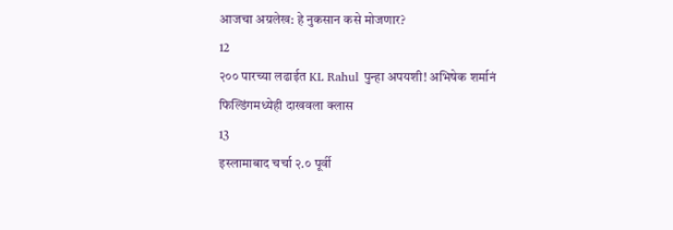आजचा अग्रलेख: हे नुकसान कसे मोजणार?
12
२०० पारच्या लढाईत KL Rahul पुन्हा अपयशी! अभिषेक शर्मानं फिल्डिंगमध्येही दाखवला क्लास
13
इस्लामाबाद चर्चा २.० पूर्वी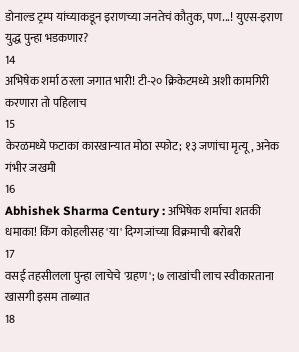डोनाल्ड ट्रम्प यांच्याकडून इराणच्या जनतेचं कौतुक, पण...! युएस-इराण युद्ध पुन्हा भडकणार?
14
अभिषेक शर्मा ठरला जगात भारी! टी-२० क्रिकेटमध्ये अशी कामगिरी करणारा तो पहिलाच
15
केरळमध्ये फटाका कारखान्यात मोठा स्फोट; १३ जणांचा मृत्यू, अनेक गंभीर जखमी
16
Abhishek Sharma Century : अभिषेक शर्माचा शतकी धमाका! किंग कोहलीसह 'या' दिग्गजांच्या विक्रमाची बरोबरी
17
वसई तहसीलला पुन्हा लाचेचे 'ग्रहण'; ७ लाखांची लाच स्वीकारताना खासगी इसम ताब्यात
18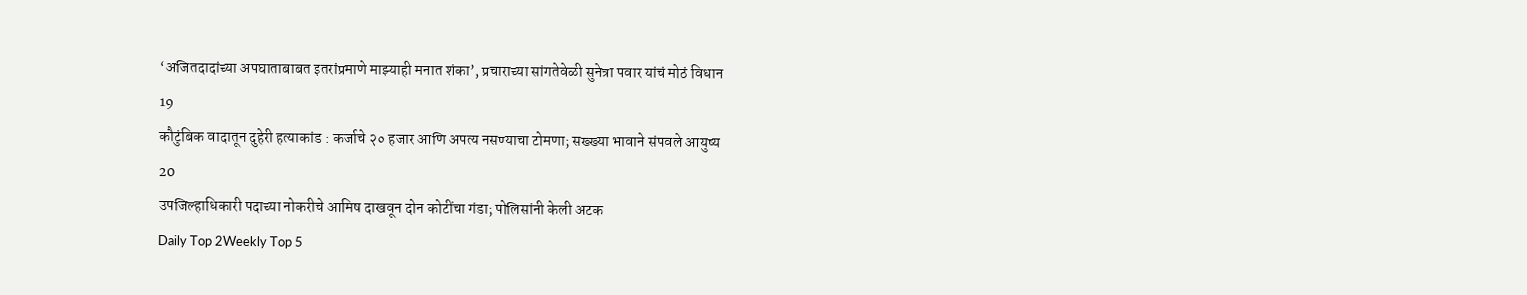‘अजितदादांच्या अपघाताबाबत इतरांप्रमाणे माझ्याही मनात शंका’, प्रचाराच्या सांगतेवेळी सुनेत्रा पवार यांचं मोठं विधान
19
कौटुंबिक वादातून दुहेरी हत्याकांड : कर्जाचे २० हजार आणि अपत्य नसण्याचा टोमणा; सख्ख्या भावाने संपवले आयुष्य
20
उपजिल्हाधिकारी पदाच्या नोकरीचे आमिष दाखवून दोन कोटींचा गंडा; पोलिसांनी केली अटक
Daily Top 2Weekly Top 5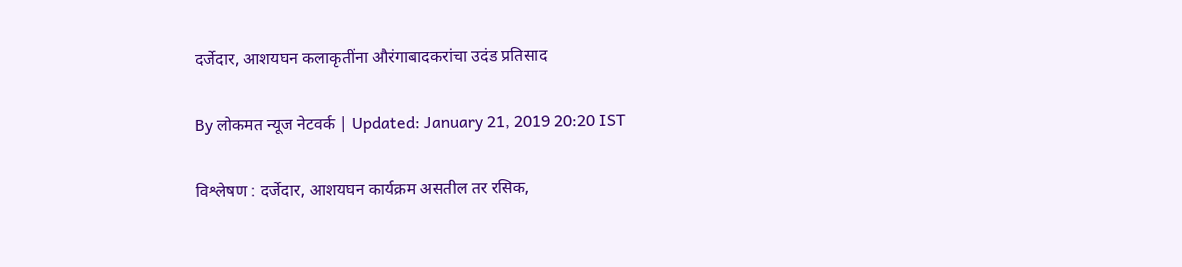दर्जेदार, आशयघन कलाकृतींना औरंगाबादकरांचा उदंड प्रतिसाद

By लोकमत न्यूज नेटवर्क | Updated: January 21, 2019 20:20 IST

विश्लेषण : दर्जेदार, आशयघन कार्यक्रम असतील तर रसिक,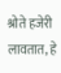श्रोते हजेरी लावतात, हे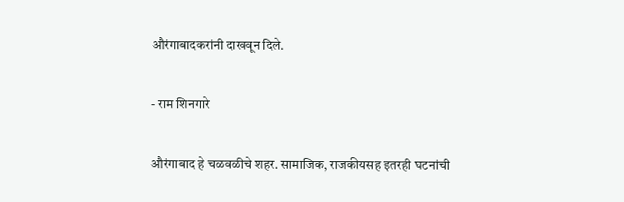औरंगाबादकरांनी दाखवून दिले.

- राम शिनगारे

औरंगाबाद हे चळवळीचे शहर. सामाजिक, राजकीयसह इतरही घटनांची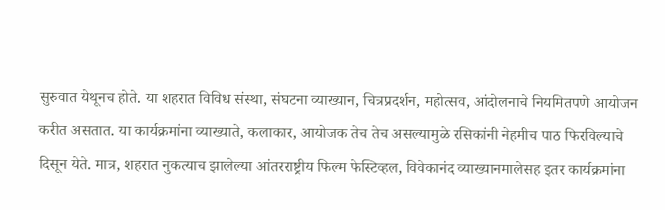सुरुवात येथूनच होते. या शहरात विविध संस्था, संघटना व्याख्यान, चित्रप्रदर्शन, महोत्सव, आंदोलनाचे नियमितपणे आयोजन करीत असतात. या कार्यक्रमांना व्याख्याते, कलाकार, आयोजक तेच तेच असल्यामुळे रसिकांनी नेहमीच पाठ फिरविल्याचे दिसून येते. मात्र, शहरात नुकत्याच झालेल्या आंतरराष्ट्रीय फिल्म फेस्टिव्हल, विवेकानंद व्याख्यानमालेसह इतर कार्यक्रमांना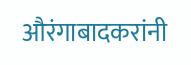औरंगाबादकरांनी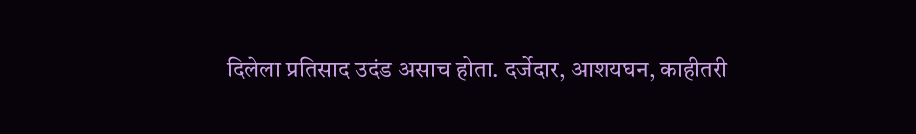दिलेला प्रतिसाद उदंड असाच होता. दर्जेदार, आशयघन, काहीतरी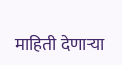माहिती देणाऱ्या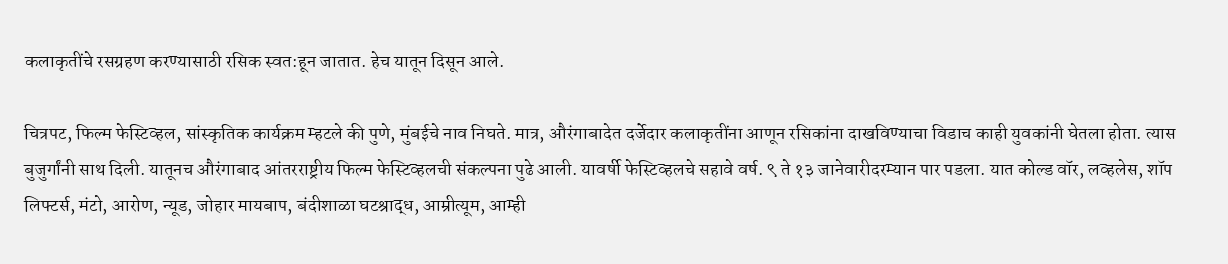कलाकृतींचे रसग्रहण करण्यासाठी रसिक स्वत:हून जातात. हेच यातून दिसून आले.

चित्रपट, फिल्म फेस्टिव्हल, सांस्कृतिक कार्यक्रम म्हटले की पुणे, मुंबईचे नाव निघते. मात्र, औरंगाबादेत दर्जेदार कलाकृतींना आणून रसिकांना दाखविण्याचा विडाच काही युवकांनी घेतला होता. त्यास बुजुर्गांनी साथ दिली. यातूनच औरंगाबाद आंतरराष्ट्रीय फिल्म फेस्टिव्हलची संकल्पना पुढे आली. यावर्षी फेस्टिव्हलचे सहावे वर्ष. ९ ते १३ जानेवारीदरम्यान पार पडला. यात कोल्ड वॉर, लव्हलेस, शॉप लिफ्टर्स, मंटो, आरोण, न्यूड, जोहार मायबाप, बंदीशाळा घटश्राद्ध, आम्रीत्यूम, आम्ही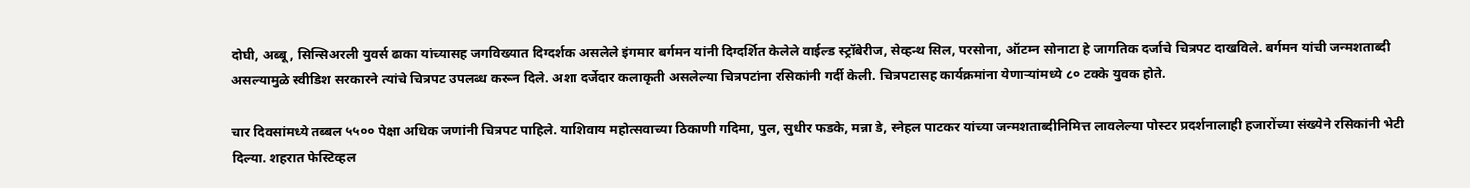दोघी, अब्बू, सिन्सिअरली युवर्स ढाका यांच्यासह जगविख्यात दिग्दर्शक असलेले इंगमार बर्गमन यांनी दिग्दर्शित केलेले वाईल्ड स्ट्रॉबेरीज, सेव्हन्थ सिल, परसोना, ऑटम्न सोनाटा हे जागतिक दर्जाचे चित्रपट दाखविले. बर्गमन यांची जन्मशताब्दी असल्यामुळे स्वीडिश सरकारने त्यांचे चित्रपट उपलब्ध करून दिले. अशा दर्जेदार कलाकृती असलेल्या चित्रपटांना रसिकांनी गर्दी केली. चित्रपटासह कार्यक्रमांना येणाऱ्यांमध्ये ८० टक्के युवक होते.

चार दिवसांमध्ये तब्बल ५५०० पेक्षा अधिक जणांनी चित्रपट पाहिले. याशिवाय महोत्सवाच्या ठिकाणी गदिमा, पुल, सुधीर फडके, मन्ना डे, स्नेहल पाटकर यांच्या जन्मशताब्दीनिमित्त लावलेल्या पोस्टर प्रदर्शनालाही हजारोंच्या संख्येने रसिकांनी भेटी दिल्या. शहरात फेस्टिव्हल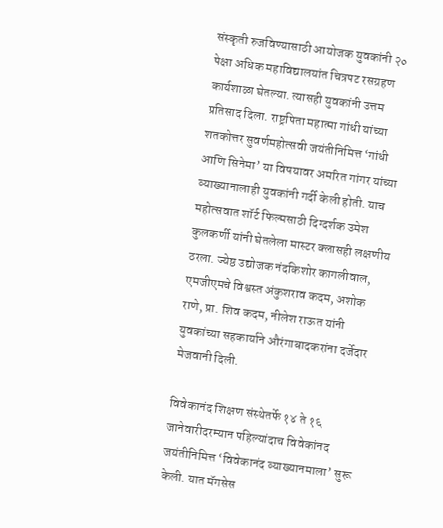संस्कृती रुजविण्यासाठी आयोजक युवकांनी २० पेक्षा अधिक महाविद्यालयांत चित्रपट रसग्रहण कार्यशाळा घेतल्या. त्यासही युवकांनी उत्तम प्रतिसाद दिला. राष्ट्रपिता महात्मा गांधी यांच्या शतकोत्तर सुवर्णमहोत्सवी जयंतीनिमित्त ‘गांधी आणि सिनेमा’ या विषयावर अमरित गांगर यांच्या व्याख्यानालाही युवकांनी गर्दी केली होती. याच महोत्सवात शॉर्ट फिल्मसाठी दिग्दर्शक उमेश कुलकर्णी यांनी घेतलेला मास्टर क्लासही लक्षणीय ठरला. ज्येष्ठ उद्योजक नंदकिशोर कागलीवाल, एमजीएमचे विश्वस्त अंकुशराव कदम, अशोक राणे, प्रा. शिव कदम, नीलेश राऊत यांनी युवकांच्या सहकार्याने औरंगाबादकरांना दर्जेदार मेजवानी दिली.

विवेकानंद शिक्षण संस्थेतर्फे १४ ते १६ जानेवारीदरम्यान पहिल्यांदाच विवेकांनद जयंतीनिमित्त ‘विवेकानंद व्याख्यानमाला’ सुरू केली. यात मॅगसेस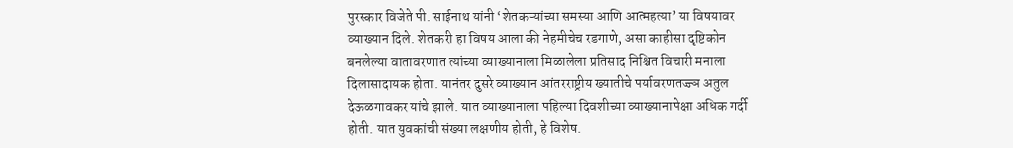पुरस्कार विजेते पी. साईनाथ यांनी ‘शेतकऱ्यांच्या समस्या आणि आत्महत्या’ या विषयावर व्याख्यान दिले. शेतकरी हा विषय आला की नेहमीचेच रडगाणे, असा काहीसा दृष्टिकोन बनलेल्या वातावरणात त्यांच्या व्याख्यानाला मिळालेला प्रतिसाद निश्चित विचारी मनाला दिलासादायक होता. यानंतर दुसरे व्याख्यान आंतरराष्ट्रीय ख्यातीचे पर्यावरणतज्ज्ञ अतुल देऊळगावकर यांचे झाले. यात व्याख्यानाला पहिल्या दिवशीच्या व्याख्यानापेक्षा अधिक गर्दी होती. यात युवकांची संख्या लक्षणीय होती, हे विशेष.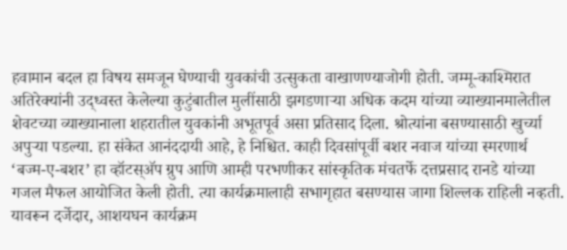हवामान बदल हा विषय समजून घेण्याची युवकांची उत्सुकता वाखाणण्याजोगी होती. जम्मू-काश्मिरात अतिरेक्यांनी उद्ध्वस्त केलेल्या कुटुंबातील मुलींसाठी झगडणाऱ्या अधिक कदम यांच्या व्याख्यानमालेतील शेवटच्या व्याख्यानाला शहरातील युवकांनी अभूतपूर्व असा प्रतिसाद दिला. श्रोत्यांना बसण्यासाठी खुर्च्या अपुऱ्या पडल्या. हा संकेत आनंददायी आहे, हे निश्चित. काही दिवसांपूर्वी बशर नवाज यांच्या स्मरणार्थ ‘बज्म-ए-बशर’ हा व्हॉटस्अ‍ॅप ग्रुप आणि आम्ही परभणीकर सांस्कृतिक मंचतर्फे दत्तप्रसाद रानडे यांच्या गजल मैफल आयोजित केली होती. त्या कार्यक्रमालाही सभागृहात बसण्यास जागा शिल्लक राहिली नव्हती. यावरून दर्जेदार, आशयघन कार्यक्रम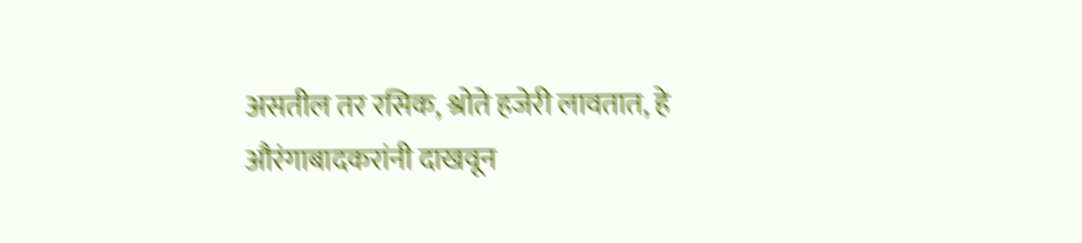असतील तर रसिक, श्रोते हजेरी लावतात, हे औरंगाबादकरांनी दाखवून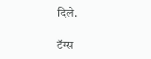दिले.

टॅग्स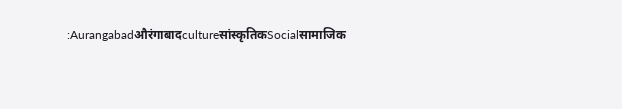:Aurangabadऔरंगाबादcultureसांस्कृतिकSocialसामाजिक